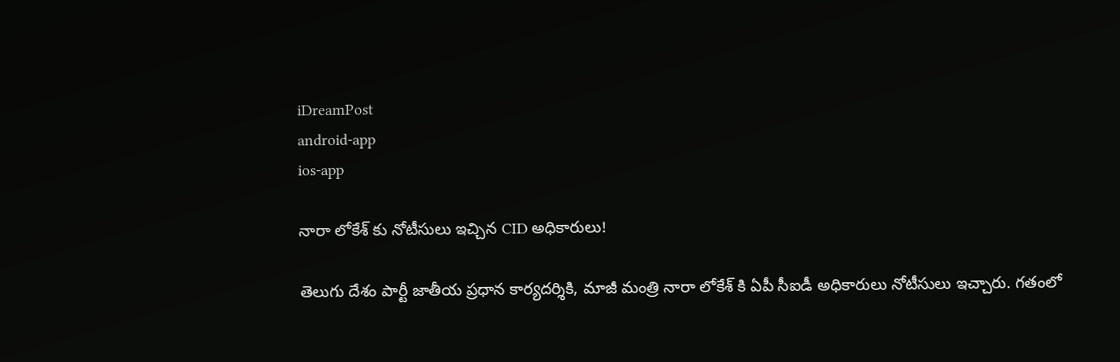iDreamPost
android-app
ios-app

నారా లోకేశ్ కు నోటీసులు ఇచ్చిన CID అధికారులు!

తెలుగు దేశం పార్టీ జాతీయ ప్రధాన కార్యదర్శికి, మాజీ మంత్రి నారా లోకేశ్ కి ఏపీ సీఐడీ అధికారులు నోటీసులు ఇచ్చారు. గతంలో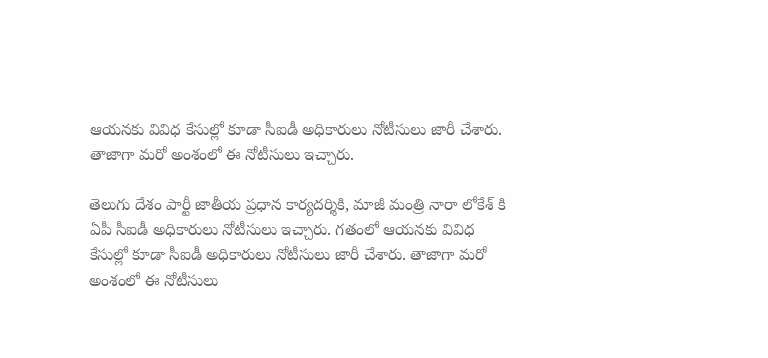ఆయనకు వివిధ కేసుల్లో కూడా సీఐడీ అధికారులు నోటీసులు జారీ చేశారు. తాజాగా మరో అంశంలో ఈ నోటీసులు ఇచ్చారు.

తెలుగు దేశం పార్టీ జాతీయ ప్రధాన కార్యదర్శికి, మాజీ మంత్రి నారా లోకేశ్ కి ఏపీ సీఐడీ అధికారులు నోటీసులు ఇచ్చారు. గతంలో ఆయనకు వివిధ కేసుల్లో కూడా సీఐడీ అధికారులు నోటీసులు జారీ చేశారు. తాజాగా మరో అంశంలో ఈ నోటీసులు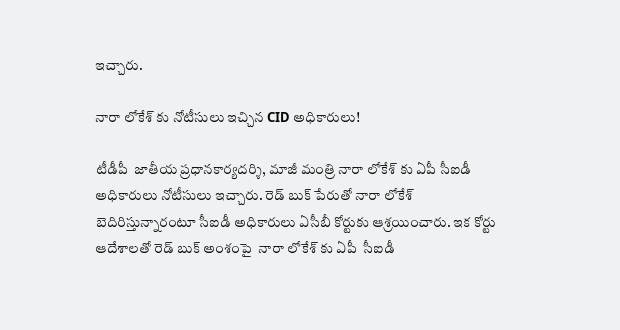ఇచ్చారు.

నారా లోకేశ్ కు నోటీసులు ఇచ్చిన CID అధికారులు!

టీడీపీ  జాతీయ ప్రధానకార్యదర్శి, మాజీ మంత్రి నారా లోకేశ్ కు ఏపీ సీఐడీ అధికారులు నోటీసులు ఇచ్చారు. రెడ్ బుక్ పేరుతో నారా లోకేశ్ బెదిరిస్తున్నారంటూ సీఐడీ అధికారులు ఏసీబీ కోర్టుకు ఆశ్రయించారు. ఇక కోర్టు ఆదేశాలతో రెడ్ బుక్ అంశంపై  నారా లోకేశ్ కు ఏపీ  సీఐడీ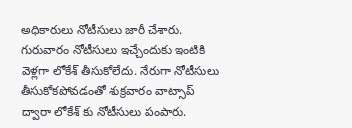అధికారులు నోటీసులు జారీ చేశారు.  గురువారం నోటీసులు ఇచ్చేందుకు ఇంటికి వెళ్లగా లోకేశ్ తీసుకోలేదు. నేరుగా నోటీసులు తీసుకోకపోవడంతో శుక్రవారం వాట్సాప్ ద్వారా లోకేశ్ కు నోటీసులు పంపారు.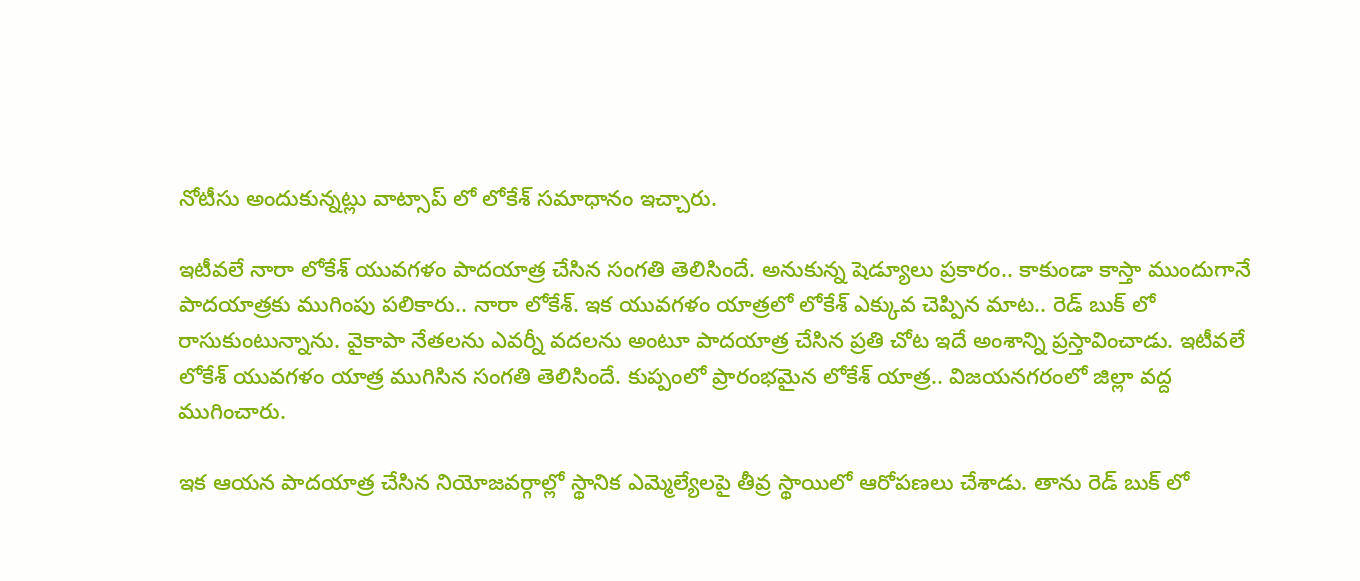నోటీసు అందుకున్నట్లు వాట్సాప్ లో లోకేశ్ సమాధానం ఇచ్చారు.

ఇటీవలే నారా లోకేశ్ యువగళం పాదయాత్ర చేసిన సంగతి తెలిసిందే. అనుకున్న షెడ్యూలు ప్రకారం.. కాకుండా కాస్తా ముందుగానే పాదయాత్రకు ముగింపు పలికారు.. నారా లోకేశ్. ఇక యువగళం యాత్రలో లోకేశ్ ఎక్కువ చెప్పిన మాట.. రెడ్ బుక్ లో రాసుకుంటున్నాను. వైకాపా నేతలను ఎవర్నీ వదలను అంటూ పాదయాత్ర చేసిన ప్రతి చోట ఇదే అంశాన్ని ప్రస్తావించాడు. ఇటీవలే లోకేశ్ యువగళం యాత్ర ముగిసిన సంగతి తెలిసిందే. కుప్పంలో ప్రారంభమైన లోకేశ్ యాత్ర.. విజయనగరంలో జిల్లా వద్ద ముగించారు.

ఇక ఆయన పాదయాత్ర చేసిన నియోజవర్గాల్లో స్థానిక ఎమ్మెల్యేలపై తీవ్ర స్థాయిలో ఆరోపణలు చేశాడు. తాను రెడ్ బుక్ లో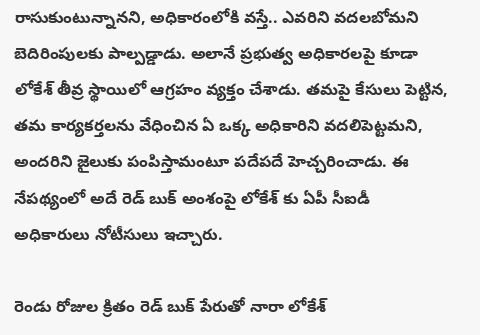రాసుకుంటున్నానని, అధికారంలోకి వస్తే.. ఎవరిని వదలబోమని బెదిరింపులకు పాల్పడ్డాడు. అలానే ప్రభుత్వ అధికారలపై కూడా లోకేశ్ తీవ్ర స్థాయిలో ఆగ్రహం వ్యక్తం చేశాడు. తమపై కేసులు పెట్టిన, తమ కార్యకర్తలను వేధించిన ఏ ఒక్క అధికారిని వదలిపెట్టమని, అందరిని జైలుకు పంపిస్తామంటూ పదేపదే హెచ్చరించాడు. ఈ నేపథ్యంలో అదే రెడ్ బుక్ అంశంపై లోకేశ్ కు ఏపీ సీఐడీ అధికారులు నోటీసులు ఇచ్చారు.

రెండు రోజుల క్రితం రెడ్ బుక్ పేరుతో నారా లోకేశ్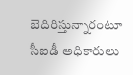బెదిరిస్తున్నారంటూ సీఐడీ అధికారులు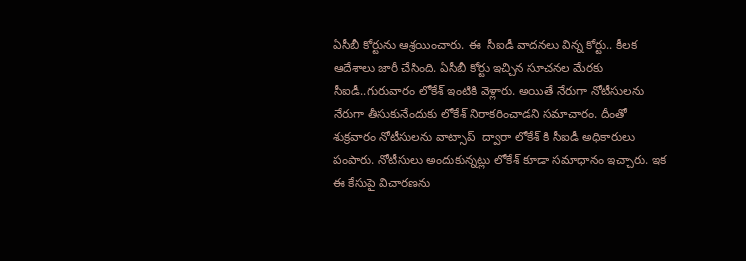ఏసీబీ కోర్టును ఆశ్రయించారు. ఈ  సీఐడీ వాదనలు విన్న కోర్టు.. కీలక ఆదేశాలు జారీ చేసింది. ఏసీబీ కోర్టు ఇచ్చిన సూచనల మేరకు సీఐడీ..గురువారం లోకేశ్ ఇంటికి వెళ్లారు. అయితే నేరుగా నోటీసులను నేరుగా తీసుకునేందుకు లోకేశ్ నిరాకరించాడని సమాచారం. దీంతో శుక్రవారం నోటీసులను వాట్సాప్  ద్వారా లోకేశ్ కి సీఐడీ అధికారులు పంపారు. నోటీసులు అందుకున్నట్లు లోకేశ్ కూడా సమాధానం ఇచ్చారు. ఇక ఈ కేసుపై విచారణను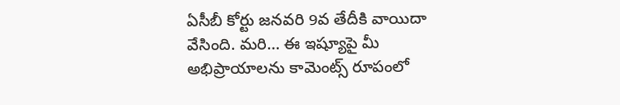ఏసీబీ కోర్టు జనవరి 9వ తేదీకి వాయిదా వేసింది. మరి… ఈ ఇష్యూపై మీ అభిప్రాయాలను కామెంట్స్ రూపంలో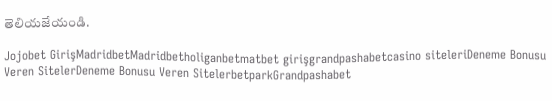తెలియజేయండి.

Jojobet GirişMadridbetMadridbetholiganbetmatbet girişgrandpashabetcasino siteleriDeneme Bonusu Veren SitelerDeneme Bonusu Veren SitelerbetparkGrandpashabet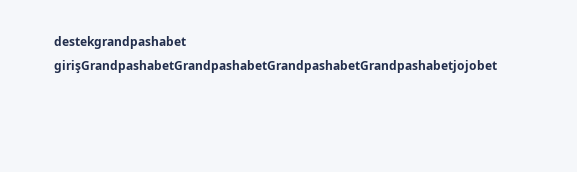destekgrandpashabet girişGrandpashabetGrandpashabetGrandpashabetGrandpashabetjojobet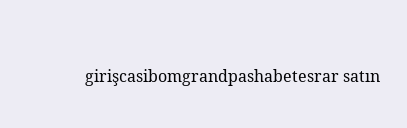girişcasibomgrandpashabetesrar satın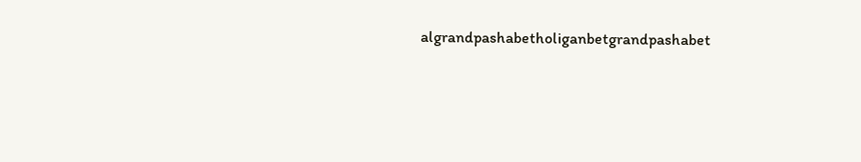algrandpashabetholiganbetgrandpashabet